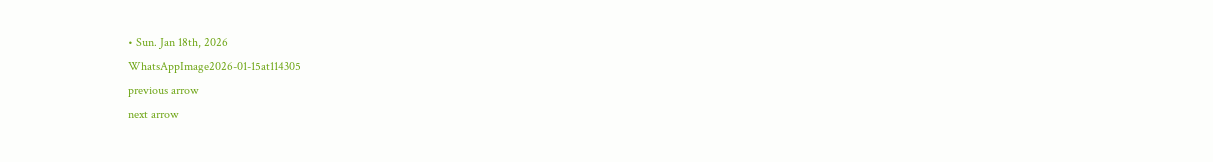• Sun. Jan 18th, 2026
WhatsAppImage2026-01-15at114305
previous arrow
next arrow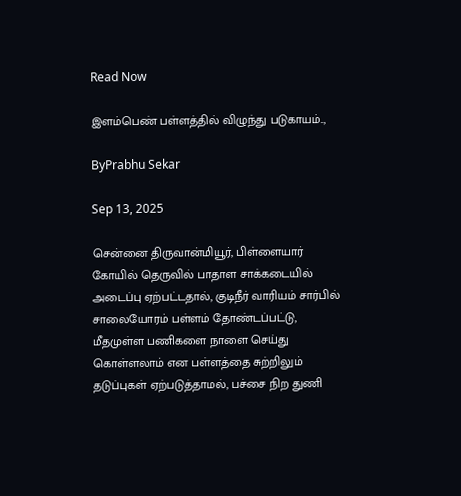Read Now

இளம்பெண் பள்ளத்தில் விழுந்து படுகாயம்..,

ByPrabhu Sekar

Sep 13, 2025

சென்னை திருவான்மியூர், பிள்ளையார் கோயில் தெருவில் பாதாள சாக்கடையில் அடைப்பு ஏற்பட்டதால், குடிநீர் வாரியம் சார்பில் சாலையோரம் பள்ளம் தோண்டப்பட்டு, மீதமுள்ள பணிகளை நாளை செய்து கொள்ளலாம் என பள்ளத்தை சுற்றிலும் தடுப்புகள் ஏற்படுத்தாமல், பச்சை நிற துணி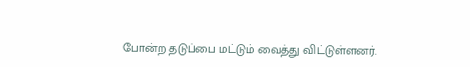போன்ற தடுப்பை மட்டும் வைத்து விட்டுள்ளனர்.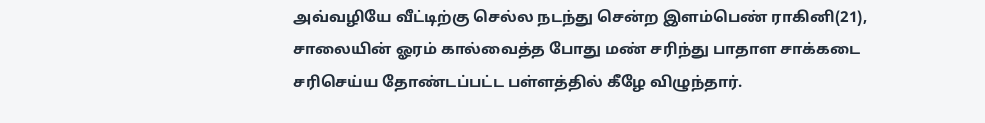அவ்வழியே வீட்டிற்கு செல்ல நடந்து சென்ற இளம்பெண் ராகினி(21), சாலையின் ஓரம் கால்வைத்த போது மண் சரிந்து பாதாள சாக்கடை சரிசெய்ய தோண்டப்பட்ட பள்ளத்தில் கீழே விழுந்தார்.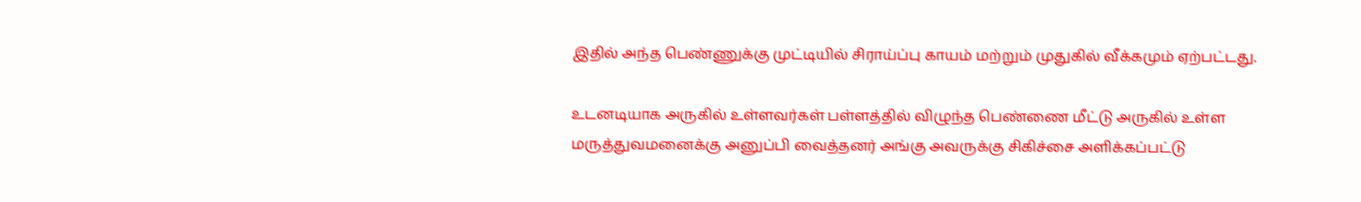இதில் அந்த பெண்ணுக்கு முட்டியில் சிராய்ப்பு காயம் மற்றும் முதுகில் வீக்கமும் ஏற்பட்டது.

உடனடியாக அருகில் உள்ளவர்கள் பள்ளத்தில் விழுந்த பெண்ணை மீட்டு அருகில் உள்ள மருத்துவமனைக்கு அனுப்பி வைத்தனர் அங்கு அவருக்கு சிகிச்சை அளிக்கப்பட்டு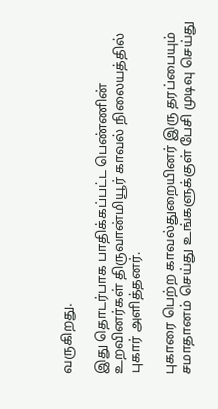வருகிறது.

இது தொடர்பாக பாதிக்கப்பட்ட பெண்ணின் உறவினர்கள் திருவான்மியூர் காவல் நிலையத்தில் புகார் அளித்தனர்.

புகாரை பெற்ற காவல்துறையினர் இரு தரப்பையும் சமாதானம் செய்து உங்களுக்குள் பேசி முடிவு செய்து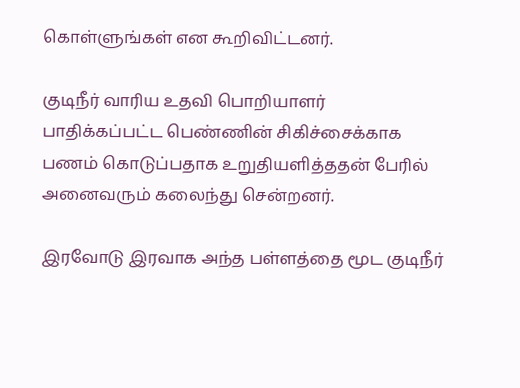கொள்ளுங்கள் என கூறிவிட்டனர்.

குடிநீர் வாரிய உதவி பொறியாளர் பாதிக்கப்பட்ட பெண்ணின் சிகிச்சைக்காக பணம் கொடுப்பதாக உறுதியளித்ததன் பேரில் அனைவரும் கலைந்து சென்றனர்.

இரவோடு இரவாக அந்த பள்ளத்தை மூட குடிநீர்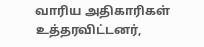வாரிய அதிகாரிகள் உத்தரவிட்டனர்,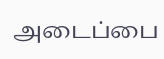அடைப்பை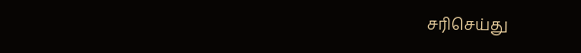சரிசெய்து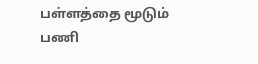பள்ளத்தை மூடும் பணி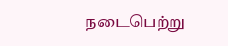நடைபெற்று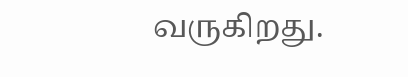வருகிறது.